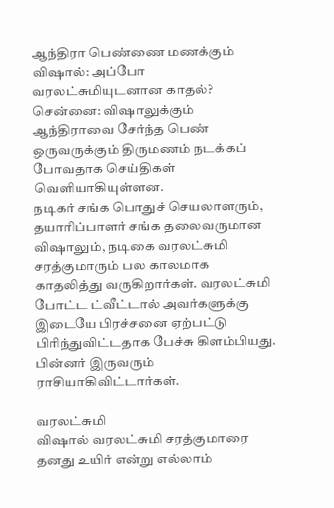ஆந்திரா பெண்ணை மணக்கும் விஷால்: அப்போ வரலட்சுமியுடனான காதல்?
சென்னை: விஷாலுக்கும் ஆந்திராவை சேர்ந்த பெண் ஒருவருக்கும் திருமணம் நடக்கப் போவதாக செய்திகள் வெளியாகியுள்ளன.
நடிகர் சங்க பொதுச் செயலாளரும், தயாரிப்பாளர் சங்க தலைவருமான விஷாலும், நடிகை வரலட்சுமி சரத்குமாரும் பல காலமாக காதலித்து வருகிறார்கள். வரலட்சுமி போட்ட ட்வீட்டால் அவர்களுக்கு இடையே பிரச்சனை ஏற்பட்டு பிரிந்துவிட்டதாக பேச்சு கிளம்பியது.
பின்னர் இருவரும் ராசியாகிவிட்டார்கள்.

வரலட்சுமி
விஷால் வரலட்சுமி சரத்குமாரை தனது உயிர் என்று எல்லாம்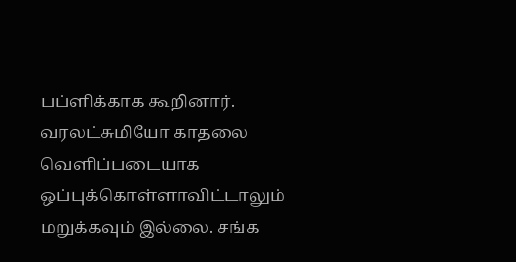பப்ளிக்காக கூறினார். வரலட்சுமியோ காதலை வெளிப்படையாக ஒப்புக்கொள்ளாவிட்டாலும் மறுக்கவும் இல்லை. சங்க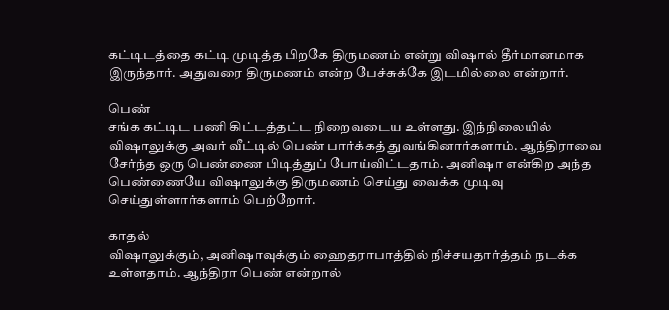கட்டிடத்தை கட்டி முடித்த பிறகே திருமணம் என்று விஷால் தீர்மானமாக இருந்தார். அதுவரை திருமணம் என்ற பேச்சுக்கே இடமில்லை என்றார்.

பெண்
சங்க கட்டிட பணி கிட்டத்தட்ட நிறைவடைய உள்ளது. இந்நிலையில் விஷாலுக்கு அவர் வீட்டில் பெண் பார்க்கத் துவங்கினார்களாம். ஆந்திராவை சேர்ந்த ஒரு பெண்ணை பிடித்துப் போய்விட்டதாம். அனிஷா என்கிற அந்த பெண்ணையே விஷாலுக்கு திருமணம் செய்து வைக்க முடிவு செய்துள்ளார்களாம் பெற்றோர்.

காதல்
விஷாலுக்கும், அனிஷாவுக்கும் ஹைதராபாத்தில் நிச்சயதார்த்தம் நடக்க உள்ளதாம். ஆந்திரா பெண் என்றால்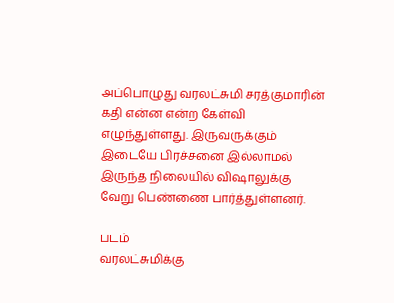அப்பொழுது வரலட்சுமி சரத்குமாரின் கதி என்ன என்ற கேள்வி எழுந்துள்ளது. இருவருக்கும் இடையே பிரச்சனை இல்லாமல் இருந்த நிலையில் விஷாலுக்கு வேறு பெண்ணை பார்த்துள்ளனர்.

படம்
வரலட்சுமிக்கு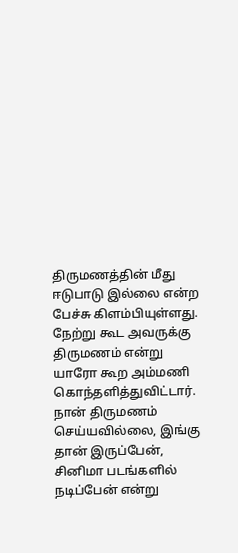திருமணத்தின் மீது ஈடுபாடு இல்லை என்ற பேச்சு கிளம்பியுள்ளது. நேற்று கூட அவருக்கு திருமணம் என்று யாரோ கூற அம்மணி கொந்தளித்துவிட்டார். நான் திருமணம் செய்யவில்லை, இங்கு தான் இருப்பேன், சினிமா படங்களில் நடிப்பேன் என்று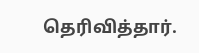தெரிவித்தார்.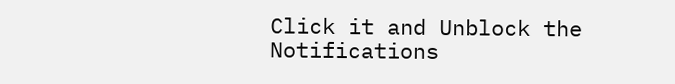Click it and Unblock the Notifications